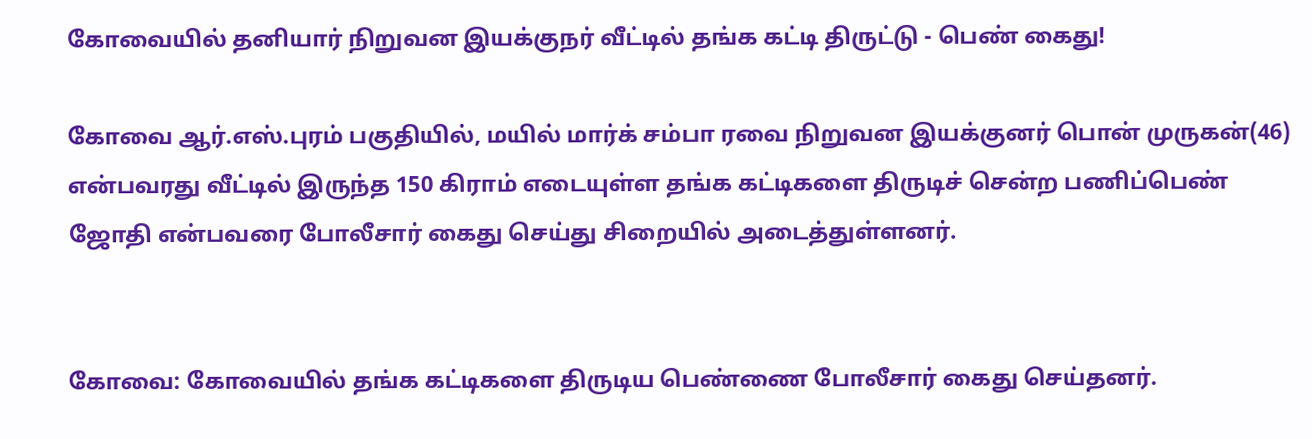கோவையில் தனியார் நிறுவன இயக்குநர் வீட்டில் தங்க கட்டி திருட்டு - பெண் கைது!

கோவை ஆர்.எஸ்.புரம் பகுதியில், மயில் மார்க் சம்பா ரவை நிறுவன இயக்குனர் பொன் முருகன்(46) என்பவரது வீட்டில் இருந்த 150 கிராம் எடையுள்ள தங்க கட்டிகளை திருடிச் சென்ற பணிப்பெண் ஜோதி என்பவரை போலீசார் கைது செய்து சிறையில் அடைத்துள்ளனர்.


கோவை: கோவையில் தங்க கட்டிகளை திருடிய பெண்ணை போலீசார் கைது செய்தனர்.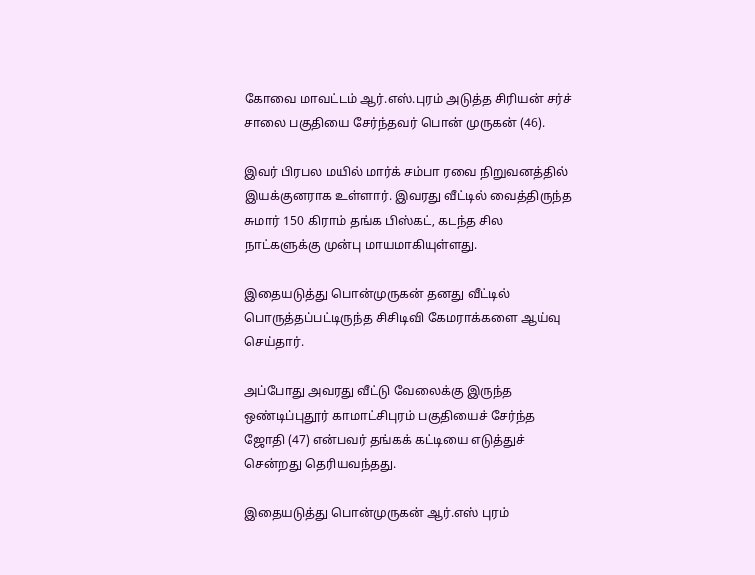கோவை மாவட்டம் ஆர்.எஸ்.புரம் அடுத்த சிரியன் சர்ச் சாலை பகுதியை சேர்ந்தவர் பொன் முருகன் (46).

இவர் பிரபல மயில் மார்க் சம்பா ரவை நிறுவனத்தில் இயக்குனராக உள்ளார். இவரது வீட்டில் வைத்திருந்த சுமார் 150 கிராம் தங்க பிஸ்கட், கடந்த சில நாட்களுக்கு முன்பு மாயமாகியுள்ளது.

இதையடுத்து பொன்முருகன் தனது வீட்டில் பொருத்தப்பட்டிருந்த சிசிடிவி கேமராக்களை ஆய்வு செய்தார்.

அப்போது அவரது வீட்டு வேலைக்கு இருந்த ஒண்டிப்புதூர் காமாட்சிபுரம் பகுதியைச் சேர்ந்த ஜோதி (47) என்பவர் தங்கக் கட்டியை எடுத்துச் சென்றது தெரியவந்தது.

இதையடுத்து பொன்முருகன் ஆர்.எஸ் புரம்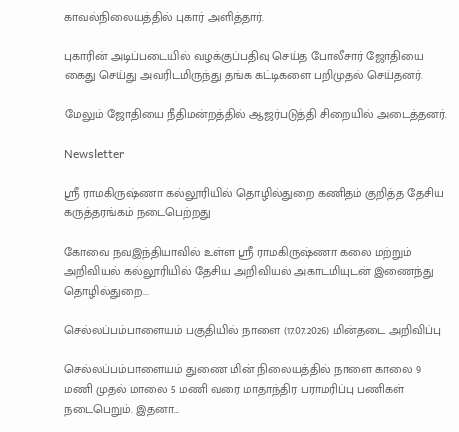காவல்நிலையத்தில் புகார் அளித்தார்.

புகாரின் அடிப்படையில் வழக்குப்பதிவு செய்த போலீசார் ஜோதியை கைது செய்து அவரிடமிருந்து தங்க கட்டிகளை பறிமுதல் செய்தனர்.

மேலும் ஜோதியை நீதிமன்றத்தில் ஆஜர்படுத்தி சிறையில் அடைத்தனர்.

Newsletter

ஸ்ரீ ராமகிருஷ்ணா கல்லூரியில் தொழில்துறை கணிதம் குறித்த தேசிய கருத்தரங்கம் நடைபெற்றது

கோவை நவஇந்தியாவில் உள்ள ஸ்ரீ ராமகிருஷ்ணா கலை மற்றும் அறிவியல் கல்லூரியில் தேசிய அறிவியல் அகாடமியுடன் இணைந்து தொழில்துறை...

செல்லப்பம்பாளையம் பகுதியில் நாளை (17.07.2026) மின்தடை அறிவிப்பு

செல்லப்பம்பாளையம் துணை மின் நிலையத்தில் நாளை காலை 9 மணி முதல் மாலை 5 மணி வரை மாதாந்திர பராமரிப்பு பணிகள் நடைபெறும். இதனா...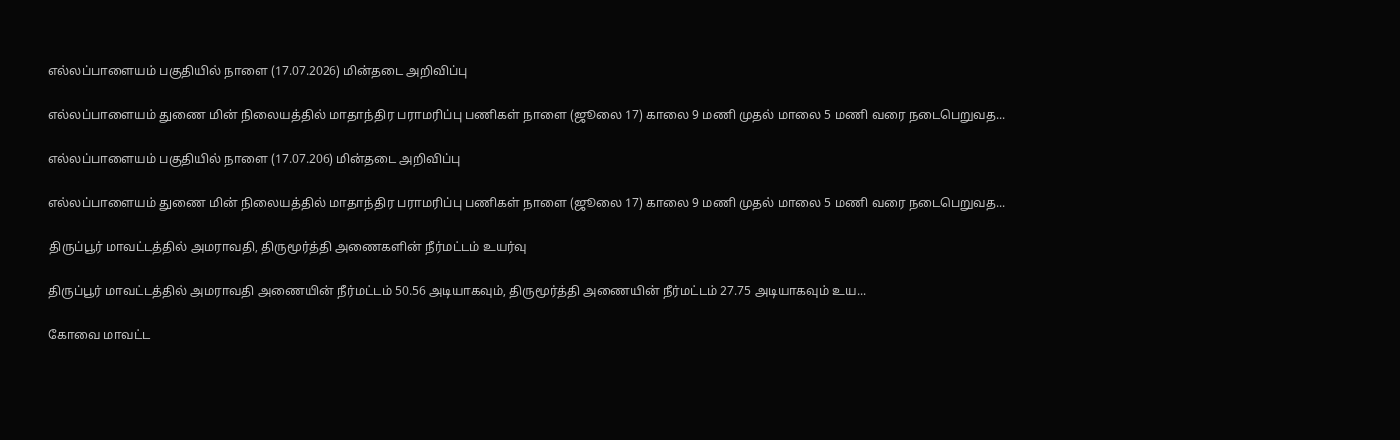எல்லப்பாளையம் பகுதியில் நாளை (17.07.2026) மின்தடை அறிவிப்பு

எல்லப்பாளையம் துணை மின் நிலையத்தில் மாதாந்திர பராமரிப்பு பணிகள் நாளை (ஜூலை 17) காலை 9 மணி முதல் மாலை 5 மணி வரை நடைபெறுவத...

எல்லப்பாளையம் பகுதியில் நாளை (17.07.206) மின்தடை அறிவிப்பு

எல்லப்பாளையம் துணை மின் நிலையத்தில் மாதாந்திர பராமரிப்பு பணிகள் நாளை (ஜூலை 17) காலை 9 மணி முதல் மாலை 5 மணி வரை நடைபெறுவத...

திருப்பூர் மாவட்டத்தில் அமராவதி, திருமூர்த்தி அணைகளின் நீர்மட்டம் உயர்வு

திருப்பூர் மாவட்டத்தில் அமராவதி அணையின் நீர்மட்டம் 50.56 அடியாகவும், திருமூர்த்தி அணையின் நீர்மட்டம் 27.75 அடியாகவும் உய...

கோவை மாவட்ட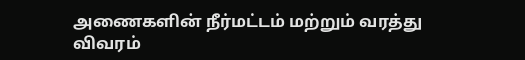அணைகளின் நீர்மட்டம் மற்றும் வரத்து விவரம்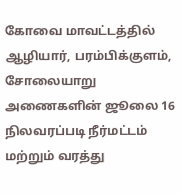கோவை மாவட்டத்தில் ஆழியார், பரம்பிக்குளம், சோலையாறு அணைகளின் ஜூலை 16 நிலவரப்படி நீர்மட்டம் மற்றும் வரத்து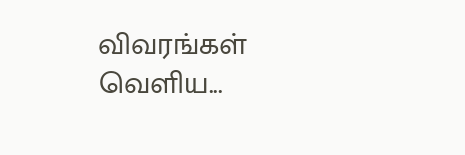விவரங்கள் வெளிய...